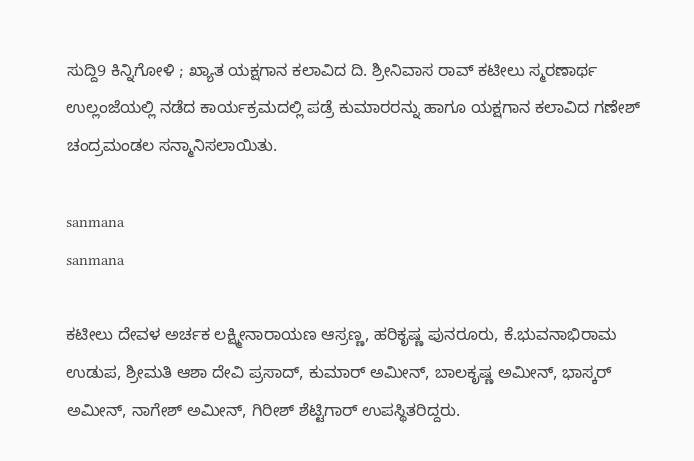ಸುದ್ದಿ9 ಕಿನ್ನಿಗೋಳಿ ; ಖ್ಯಾತ ಯಕ್ಷಗಾನ ಕಲಾವಿದ ದಿ. ಶ್ರೀನಿವಾಸ ರಾವ್ ಕಟೀಲು ಸ್ಮರಣಾರ್ಥ ಉಲ್ಲಂಜೆಯಲ್ಲಿ ನಡೆದ ಕಾರ್ಯಕ್ರಮದಲ್ಲಿ ಪಡ್ರೆ ಕುಮಾರರನ್ನು ಹಾಗೂ ಯಕ್ಷಗಾನ ಕಲಾವಿದ ಗಣೇಶ್ ಚಂದ್ರಮಂಡಲ ಸನ್ಮಾನಿಸಲಾಯಿತು.

sanmana
sanmana

ಕಟೀಲು ದೇವಳ ಅರ್ಚಕ ಲಕ್ಷ್ಮೀನಾರಾಯಣ ಆಸ್ರಣ್ಣ, ಹರಿಕೃಷ್ಣ ಪುನರೂರು, ಕೆ.ಭುವನಾಭಿರಾಮ ಉಡುಪ, ಶ್ರೀಮತಿ ಆಶಾ ದೇವಿ ಪ್ರಸಾದ್, ಕುಮಾರ್ ಅಮೀನ್, ಬಾಲಕೃಷ್ಣ ಅಮೀನ್, ಭಾಸ್ಕರ್ ಅಮೀನ್, ನಾಗೇಶ್ ಅಮೀನ್, ಗಿರೀಶ್ ಶೆಟ್ಟಿಗಾರ್ ಉಪಸ್ಥಿತರಿದ್ದರು.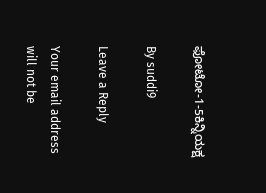ಫೋಟೋ-1-5ಕಿನ್ನಿಯಕ್ಷ

By suddi9

Leave a Reply

Your email address will not be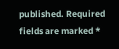published. Required fields are marked *